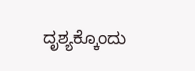ದೃಶ್ಯಕ್ಕೊಂದು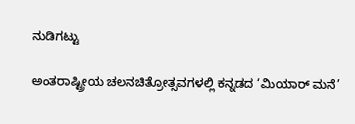ನುಡಿಗಟ್ಟು

ಅಂತರಾಷ್ಟ್ರೀಯ ಚಲನಚಿತ್ರೋತ್ಸವಗಳಲ್ಲಿ ಕನ್ನಡದ ‘ಮಿಯಾರ್ ಮನೆ’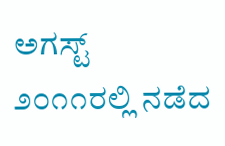ಅಗಸ್ಟ್ ೨೦೧೧ರಲ್ಲಿ ನಡೆದ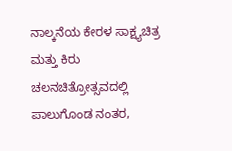ನಾಲ್ಕನೆಯ ಕೇರಳ ಸಾಕ್ಷ್ಯಚಿತ್ರ ಮತ್ತು ಕಿರು ಚಲನಚಿತ್ರೋತ್ಸವದಲ್ಲಿ ಪಾಲುಗೊಂಡ ನಂತರ,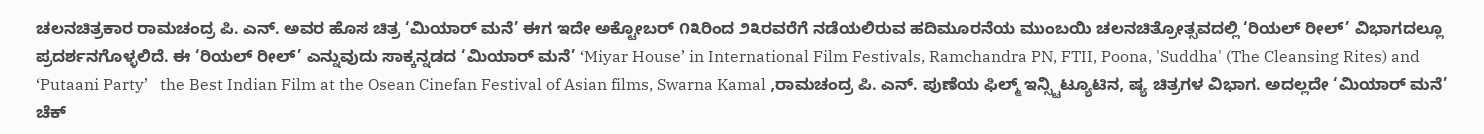ಚಲನಚಿತ್ರಕಾರ ರಾಮಚಂದ್ರ ಪಿ. ಎನ್. ಅವರ ಹೊಸ ಚಿತ್ರ ‘ಮಿಯಾರ್ ಮನೆ’ ಈಗ ಇದೇ ಅಕ್ಟೋಬರ್ ೧೩ರಿಂದ ೨೩ರವರೆಗೆ ನಡೆಯಲಿರುವ ಹದಿಮೂರನೆಯ ಮುಂಬಯಿ ಚಲನಚಿತ್ರೋತ್ಸವದಲ್ಲಿ ‘ರಿಯಲ್ ರೀಲ್’ ವಿಭಾಗದಲ್ಲೂ ಪ್ರದರ್ಶನಗೊಳ್ಳಲಿದೆ. ಈ ‘ರಿಯಲ್ ರೀಲ್’ ಎನ್ನುವುದು ಸಾಕ್ಕನ್ನಡದ ‘ಮಿಯಾರ್ ಮನೆ’ ‘Miyar House’ in International Film Festivals, Ramchandra PN, FTII, Poona, 'Suddha' (The Cleansing Rites) and ‘Putaani Party’   the Best Indian Film at the Osean Cinefan Festival of Asian films, Swarna Kamal ,ರಾಮಚಂದ್ರ ಪಿ. ಎನ್. ಪುಣೆಯ ಫಿಲ್ಮ್ ಇನ್ಸ್ಟಿಟ್ಯೂಟಿನ, ಷ್ಯ ಚಿತ್ರಗಳ ವಿಭಾಗ. ಅದಲ್ಲದೇ ‘ಮಿಯಾರ್ ಮನೆ’ ಚೆಕ್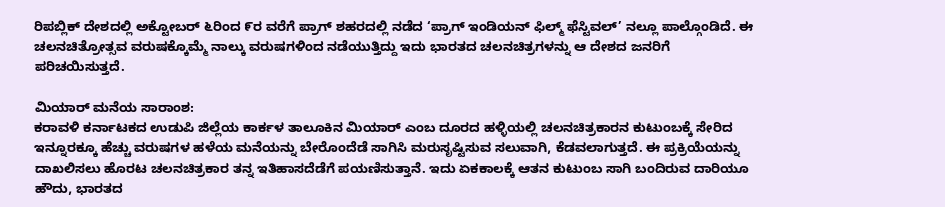ರಿಪಬ್ಲಿಕ್ ದೇಶದಲ್ಲಿ ಅಕ್ಟೋಬರ್ ೬ರಿಂದ ೯ರ ವರೆಗೆ ಪ್ರಾಗ್ ಶಹರದಲ್ಲಿ ನಡೆದ ‘ಪ್ರಾಗ್ ಇಂಡಿಯನ್ ಫಿಲ್ಮ್ ಫೆಸ್ಟಿವಲ್’ ನಲ್ಲೂ ಪಾಲ್ಗೊಂಡಿದೆ. ಈ ಚಲನಚಿತ್ರೋತ್ಸವ ವರುಷಕ್ಕೊಮ್ಮೆ ನಾಲ್ಕು ವರುಷಗಳಿಂದ ನಡೆಯುತ್ತಿದ್ದು ಇದು ಭಾರತದ ಚಲನಚಿತ್ರಗಳನ್ನು ಆ ದೇಶದ ಜನರಿಗೆ ಪರಿಚಯಿಸುತ್ತದೆ.

ಮಿಯಾರ್ ಮನೆಯ ಸಾರಾಂಶ:
ಕರಾವಳಿ ಕರ್ನಾಟಕದ ಉಡುಪಿ ಜಿಲ್ಲೆಯ ಕಾರ್ಕಳ ತಾಲೂಕಿನ ಮಿಯಾರ್ ಎಂಬ ದೂರದ ಹಳ್ಳಿಯಲ್ಲಿ ಚಲನಚಿತ್ರಕಾರನ ಕುಟುಂಬಕ್ಕೆ ಸೇರಿದ ಇನ್ನೂರಕ್ಕೂ ಹೆಚ್ಚು ವರುಷಗಳ ಹಳೆಯ ಮನೆಯನ್ನು ಬೇರೊಂದೆಡೆ ಸಾಗಿಸಿ ಮರುಸೃಷ್ಟಿಸುವ ಸಲುವಾಗಿ, ಕೆಡವಲಾಗುತ್ತದೆ. ಈ ಪ್ರಕ್ರಿಯೆಯನ್ನು ದಾಖಲಿಸಲು ಹೊರಟ ಚಲನಚಿತ್ರಕಾರ ತನ್ನ ಇತಿಹಾಸದೆಡೆಗೆ ಪಯಣಿಸುತ್ತಾನೆ. ಇದು ಏಕಕಾಲಕ್ಕೆ ಆತನ ಕುಟುಂಬ ಸಾಗಿ ಬಂದಿರುವ ದಾರಿಯೂ ಹೌದು, ಭಾರತದ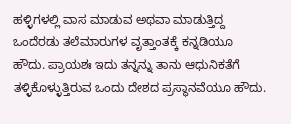ಹಳ್ಳಿಗಳಲ್ಲಿ ವಾಸ ಮಾಡುವ ಅಥವಾ ಮಾಡುತ್ತಿದ್ದ ಒಂದೆರಡು ತಲೆಮಾರುಗಳ ವೃತ್ತಾಂತಕ್ಕೆ ಕನ್ನಡಿಯೂ ಹೌದು. ಪ್ರಾಯಶಃ ಇದು ತನ್ನನ್ನು ತಾನು ಆಧುನಿಕತೆಗೆ ತಳ್ಳಿಕೊಳ್ಳುತ್ತಿರುವ ಒಂದು ದೇಶದ ಪ್ರಸ್ಥಾನವೆಯೂ ಹೌದು.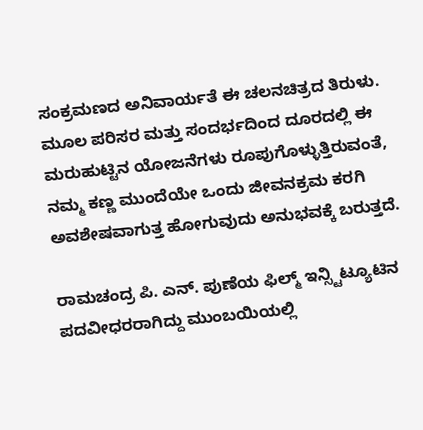ಸಂಕ್ರಮಣದ ಅನಿವಾರ್ಯತೆ ಈ ಚಲನಚಿತ್ರದ ತಿರುಳು. ಮೂಲ ಪರಿಸರ ಮತ್ತು ಸಂದರ್ಭದಿಂದ ದೂರದಲ್ಲಿ ಈ ಮರುಹುಟ್ಟಿನ ಯೋಜನೆಗಳು ರೂಪುಗೊಳ್ಳುತ್ತಿರುವಂತೆ, ನಮ್ಮ ಕಣ್ಣ ಮುಂದೆಯೇ ಒಂದು ಜೀವನಕ್ರಮ ಕರಗಿ ಅವಶೇಷವಾಗುತ್ತ ಹೋಗುವುದು ಅನುಭವಕ್ಕೆ ಬರುತ್ತದೆ.

ರಾಮಚಂದ್ರ ಪಿ. ಎನ್. ಪುಣೆಯ ಫಿಲ್ಮ್ ಇನ್ಸ್ಟಿಟ್ಯೂಟಿನ ಪದವೀಧರರಾಗಿದ್ದು ಮುಂಬಯಿಯಲ್ಲಿ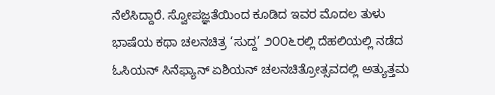ನೆಲೆಸಿದ್ದಾರೆ. ಸ್ವೋಪಜ್ಞತೆಯಿಂದ ಕೂಡಿದ ಇವರ ಮೊದಲ ತುಳು ಭಾಷೆಯ ಕಥಾ ಚಲನಚಿತ್ರ ‘ಸುದ್ದ’ ೨೦೦೬ರಲ್ಲಿ ದೆಹಲಿಯಲ್ಲಿ ನಡೆದ ಓಸಿಯನ್ ಸಿನೆಫ್ಯಾನ್ ಏಶಿಯನ್ ಚಲನಚಿತ್ರೋತ್ಸವದಲ್ಲಿ ಅತ್ಯುತ್ತಮ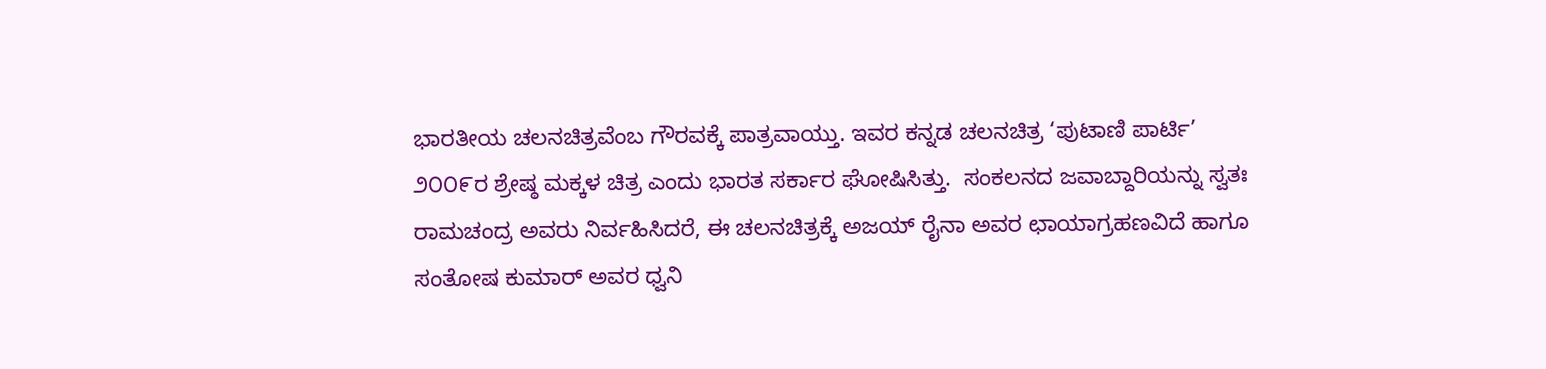ಭಾರತೀಯ ಚಲನಚಿತ್ರವೆಂಬ ಗೌರವಕ್ಕೆ ಪಾತ್ರವಾಯ್ತು. ಇವರ ಕನ್ನಡ ಚಲನಚಿತ್ರ ‘ಪುಟಾಣಿ ಪಾರ್ಟಿ’ ೨೦೦೯ರ ಶ್ರೇಷ್ಠ ಮಕ್ಕಳ ಚಿತ್ರ ಎಂದು ಭಾರತ ಸರ್ಕಾರ ಘೋಷಿಸಿತ್ತು.  ಸಂಕಲನದ ಜವಾಬ್ದಾರಿಯನ್ನು ಸ್ವತಃ ರಾಮಚಂದ್ರ ಅವರು ನಿರ್ವಹಿಸಿದರೆ, ಈ ಚಲನಚಿತ್ರಕ್ಕೆ ಅಜಯ್ ರೈನಾ ಅವರ ಛಾಯಾಗ್ರಹಣವಿದೆ ಹಾಗೂ ಸಂತೋಷ ಕುಮಾರ್ ಅವರ ಧ್ವನಿ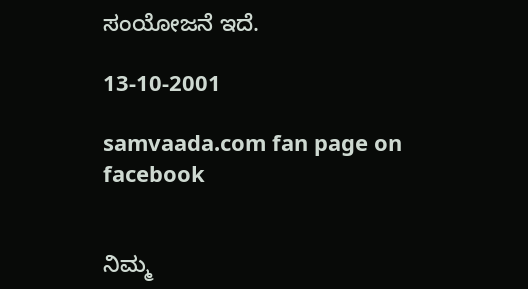ಸಂಯೋಜನೆ ಇದೆ.

13-10-2001

samvaada.com fan page on facebook


ನಿಮ್ಮ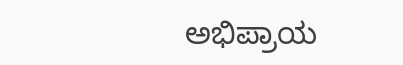ಅಭಿಪ್ರಾಯ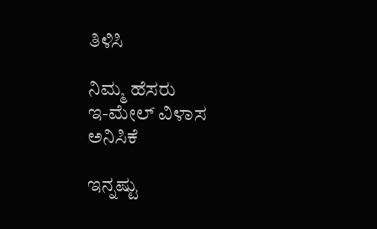ತಿಳಿಸಿ

ನಿಮ್ಮ ಹೆಸರು
ಇ-ಮೇಲ್ ವಿಳಾಸ
ಅನಿಸಿಕೆ

ಇನ್ನಷ್ಟು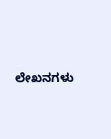ಲೇಖನಗಳು